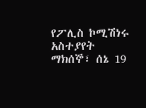የፖሊስ ኮሚሽነሩ አስተያየት
ማክሰኞ፣ ሰኔ 19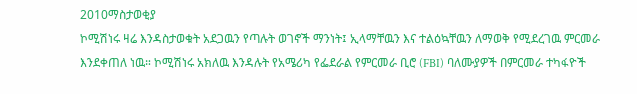2010ማስታወቂያ
ኮሚሽነሩ ዛሬ እንዳስታወቁት አደጋዉን የጣሉት ወገኖች ማንነት፤ ኢላማቸዉን እና ተልዕኳቸዉን ለማወቅ የሚደረገዉ ምርመራ እንደቀጠለ ነዉ። ኮሚሽነሩ አክለዉ እንዳሉት የአሜሪካ የፌደራል የምርመራ ቢሮ (FBI) ባለሙያዎች በምርመራ ተካፋዮች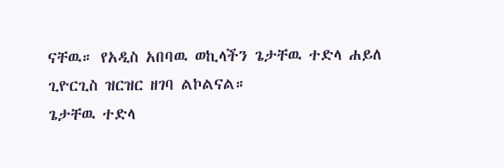ናቸዉ። የአዲስ አበባዉ ወኪላችን ጌታቸዉ ተድላ ሐይለ ጊዮርጊስ ዝርዝር ዘገባ ልኮልናል።
ጌታቸዉ ተድላ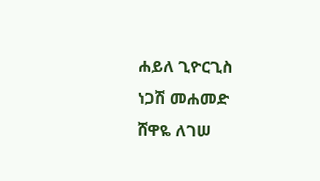ሐይለ ጊዮርጊስ
ነጋሽ መሐመድ
ሸዋዬ ለገሠ